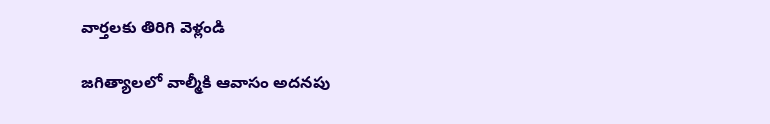వార్తలకు తిరిగి వెళ్లండి

జగిత్యాలలో వాల్మీకి ఆవాసం అదనపు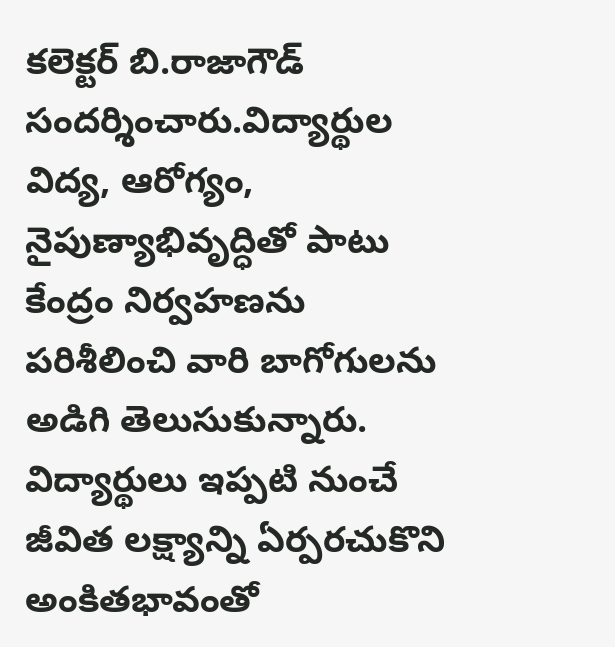కలెక్టర్ బి.రాజాగౌడ్ సందర్శించారు.విద్యార్థుల విద్య, ఆరోగ్యం, నైపుణ్యాభివృద్ధితో పాటు కేంద్రం నిర్వహణను పరిశీలించి వారి బాగోగులను అడిగి తెలుసుకున్నారు.
విద్యార్థులు ఇప్పటి నుంచే జీవిత లక్ష్యాన్ని ఏర్పరచుకొని అంకితభావంతో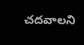చదవాలని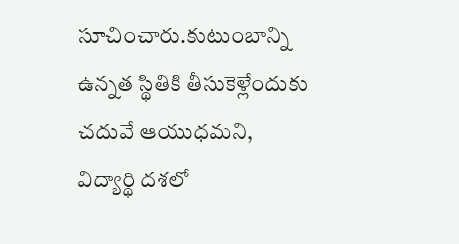సూచించారు.కుటుంబాన్ని ఉన్నత స్థితికి తీసుకెళ్లేందుకు చదువే ఆయుధమని, విద్యార్థి దశలో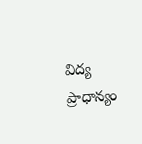విద్య ప్రాధాన్యం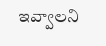ఇవ్వాలని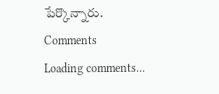పేర్కొన్నారు.
Comments
Loading comments...